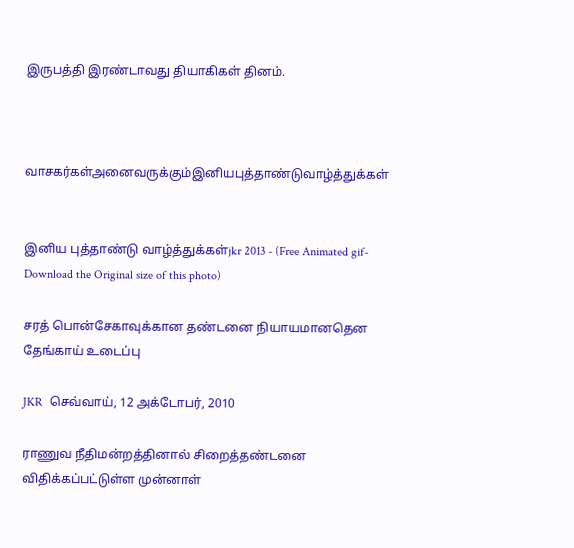இருபத்தி இரண்டாவது தியாகிகள் தினம்.



வாசகர்கள்அனைவருக்கும்இனியபுத்தாண்டுவாழ்த்துக்கள்


இனிய புத்தாண்டு வாழ்த்துக்கள்jkr 2013 - (Free Animated gif-Download the Original size of this photo)

சரத் பொன்சேகாவுக்கான தண்டனை நியாயமானதென தேங்காய் உடைப்பு

JKR  செவ்வாய், 12 அக்டோபர், 2010

ராணுவ நீதிமன்றத்தினால் சிறைத்தண்டனை விதிக்கப்பட்டுள்ள முன்னாள்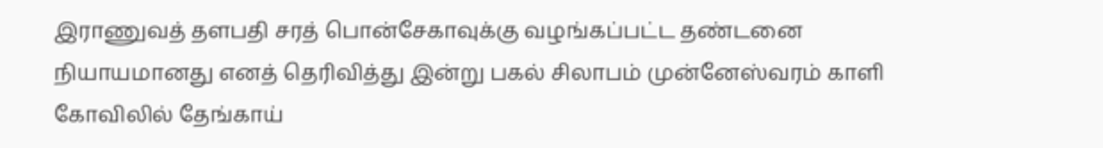இராணுவத் தளபதி சரத் பொன்சேகாவுக்கு வழங்கப்பட்ட தண்டனை நியாயமானது எனத் தெரிவித்து இன்று பகல் சிலாபம் முன்னேஸ்வரம் காளி கோவிலில் தேங்காய்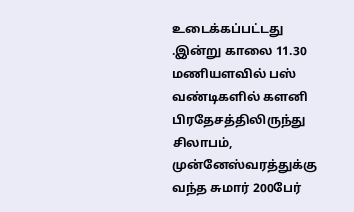உடைக்கப்பட்டது
.இன்று காலை 11.30 மணியளவில் பஸ் வண்டிகளில் களனி பிரதேசத்திலிருந்து சிலாபம், முன்னேஸ்வரத்துக்கு வந்த சுமார் 200பேர்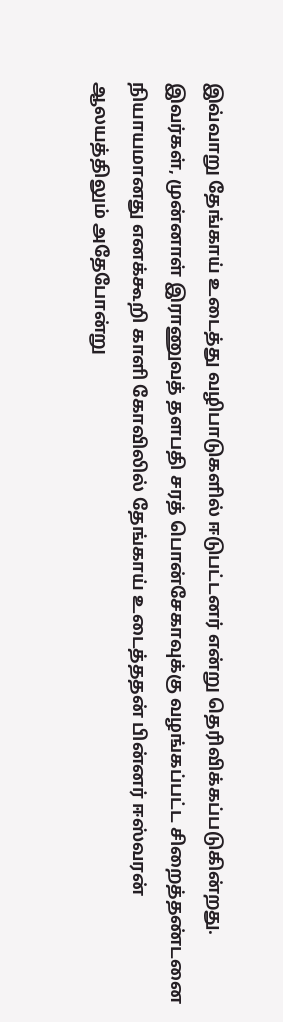இவ்வாறு தேங்காய் உடைத்து வழிபாடுகளில் ஈடுபட்டனர் என்று தெரிவிக்கப்படுகின்றது.
இவர்கள், முன்னாள் இராணுவத் தளபதி சரத் பொன்சேகாவுக்கு வழங்கப்பட்ட சிறைத்தண்டனை நியாயமானது எனக்கூறி காளி கோவிலில் தேங்காய் உடைத்ததன் பின்னர் ஈஸ்வரன் ஆலயத்திலும் அதேபோன்று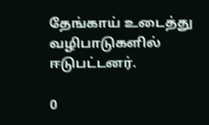தேங்காய் உடைத்து வழிபாடுகளில் ஈடுபட்டனர்.

0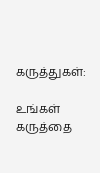கருத்துகள்:

உங்கள் கருத்தை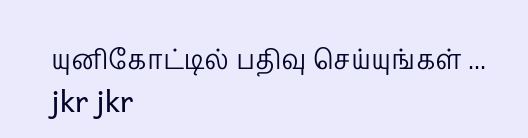யுனிகோட்டில் பதிவு செய்யுங்கள் ...
jkr jkr